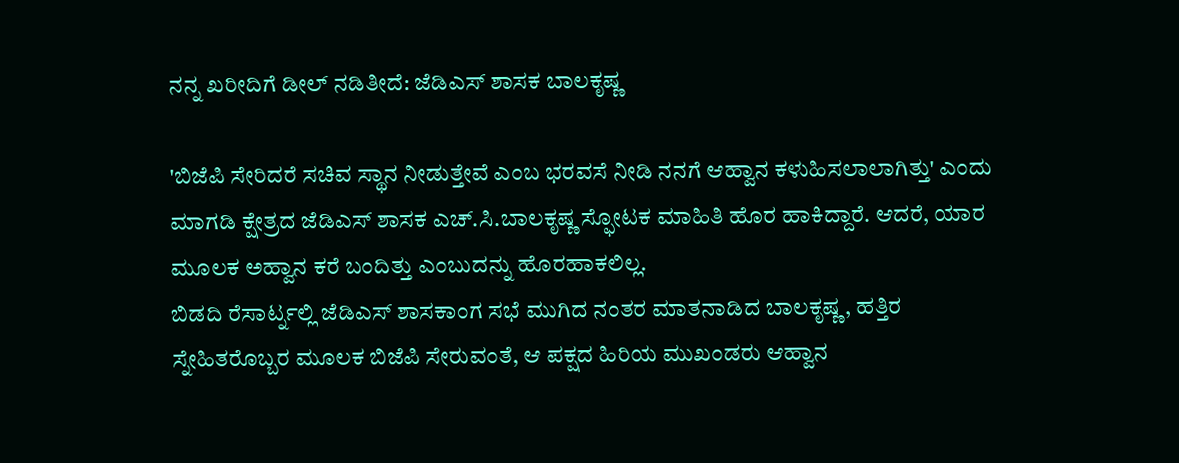ನನ್ನ ಖರೀದಿಗೆ ಡೀಲ್ ನಡಿತೀದೆ: ಜೆಡಿಎಸ್ ಶಾಸಕ ಬಾಲಕೃಷ್ಣ

'ಬಿಜೆಪಿ ಸೇರಿದರೆ ಸಚಿವ ಸ್ಥಾನ ನೀಡುತ್ತೇವೆ ಎಂಬ ಭರವಸೆ ನೀಡಿ ನನಗೆ ಆಹ್ವಾನ ಕಳುಹಿಸಲಾಲಾಗಿತ್ತು' ಎಂದು ಮಾಗಡಿ ಕ್ಷೇತ್ರದ ಜೆಡಿಎಸ್ ಶಾಸಕ ಎಚ್.ಸಿ.ಬಾಲಕೃಷ್ಣ ಸ್ಫೋಟಕ ಮಾಹಿತಿ ಹೊರ ಹಾಕಿದ್ದಾರೆ. ಆದರೆ, ಯಾರ ಮೂಲಕ ಅಹ್ವಾನ ಕರೆ ಬಂದಿತ್ತು ಎಂಬುದನ್ನು ಹೊರಹಾಕಲಿಲ್ಲ.
ಬಿಡದಿ ರೆಸಾರ್ಟ್ನಲ್ಲಿ ಜೆಡಿಎಸ್ ಶಾಸಕಾಂಗ ಸಭೆ ಮುಗಿದ ನಂತರ ಮಾತನಾಡಿದ ಬಾಲಕೃಷ್ಣ, ಹತ್ತಿರ ಸ್ನೇಹಿತರೊಬ್ಬರ ಮೂಲಕ ಬಿಜೆಪಿ ಸೇರುವಂತೆ, ಆ ಪಕ್ಷದ ಹಿರಿಯ ಮುಖಂಡರು ಆಹ್ವಾನ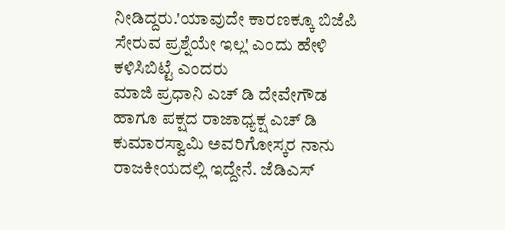ನೀಡಿದ್ದರು.'ಯಾವುದೇ ಕಾರಣಕ್ಕೂ ಬಿಜೆಪಿ ಸೇರುವ ಪ್ರಶ್ನೆಯೇ ಇಲ್ಲ' ಎಂದು ಹೇಳಿ ಕಳಿಸಿಬಿಟ್ಟೆ ಎಂದರು
ಮಾಜಿ ಪ್ರಧಾನಿ ಎಚ್ ಡಿ ದೇವೇಗೌಡ ಹಾಗೂ ಪಕ್ಷದ ರಾಜಾಧ್ಯಕ್ಷ ಎಚ್ ಡಿ ಕುಮಾರಸ್ವಾಮಿ ಅವರಿಗೋಸ್ಕರ ನಾನು ರಾಜಕೀಯದಲ್ಲಿ ಇದ್ದೇನೆ. ಜೆಡಿಎಸ್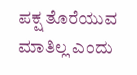ಪಕ್ಷ ತೊರೆಯುವ ಮಾತಿಲ್ಲ ಎಂದು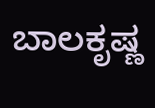ಬಾಲಕೃಷ್ಣ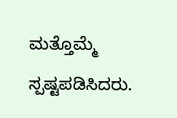ಮತ್ತೊಮ್ಮೆ ಸ್ಪಷ್ಟಪಡಿಸಿದರು.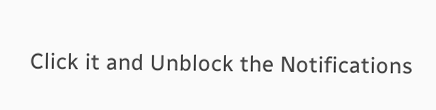Click it and Unblock the Notifications